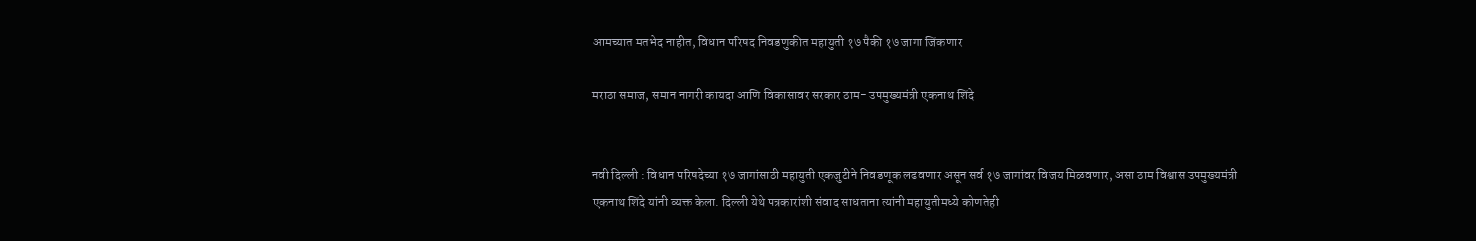आमच्यात मतभेद नाहीत, विधान परिषद निवडणुकीत महायुती १७ पैकी १७ जागा जिंकणार

मराठा समाज, समान नागरी कायदा आणि विकासावर सरकार ठाम- उपमुख्यमंत्री एकनाथ शिंदे


नवी दिल्ली : विधान परिषदेच्या १७ जागांसाठी महायुती एकजुटीने निवडणूक लढवणार असून सर्व १७ जागांवर विजय मिळवणार, असा ठाम विश्वास उपमुख्यमंत्री एकनाथ शिंदे यांनी व्यक्त केला. दिल्ली येथे पत्रकारांशी संवाद साधताना त्यांनी महायुतीमध्ये कोणतेही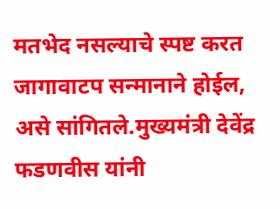मतभेद नसल्याचे स्पष्ट करत जागावाटप सन्मानाने होईल, असे सांगितले.मुख्यमंत्री देवेंद्र फडणवीस यांनी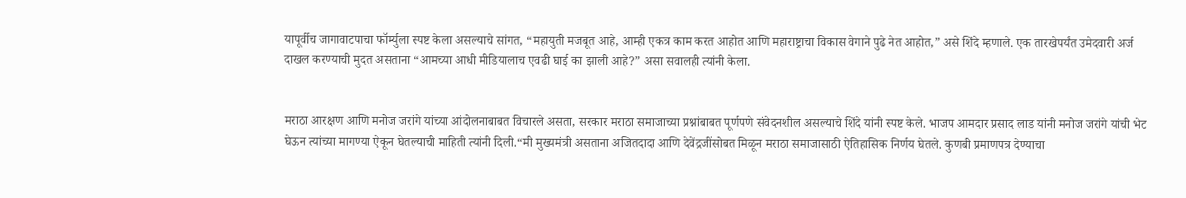यापूर्वीच जागावाटपाचा फॉर्म्युला स्पष्ट केला असल्याचे सांगत, “महायुती मजबूत आहे, आम्ही एकत्र काम करत आहोत आणि महाराष्ट्राचा विकास वेगाने पुढे नेत आहोत,” असे शिंदे म्हणाले. एक तारखेपर्यंत उमेदवारी अर्ज दाखल करण्याची मुदत असताना “आमच्या आधी मीडियालाच एवढी घाई का झाली आहे?” असा सवालही त्यांनी केला.


मराठा आरक्षण आणि मनोज जरांगे यांच्या आंदोलनाबाबत विचारले असता, सरकार मराठा समाजाच्या प्रश्नांबाबत पूर्णपणे संवेदनशील असल्याचे शिंदे यांनी स्पष्ट केले. भाजप आमदार प्रसाद लाड यांनी मनोज जरांगे यांची भेट घेऊन त्यांच्या मागण्या ऐकून घेतल्याची माहिती त्यांनी दिली.“मी मुख्यमंत्री असताना अजितदादा आणि देवेंद्रजींसोबत मिळून मराठा समाजासाठी ऐतिहासिक निर्णय घेतले. कुणबी प्रमाणपत्र देण्याचा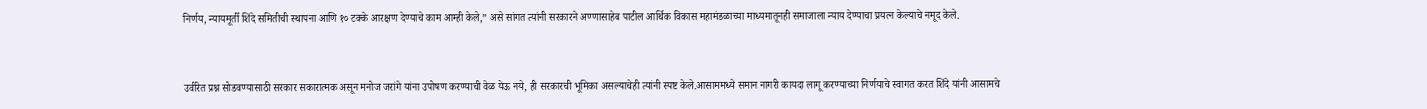निर्णय, न्यायमूर्ती शिंदे समितीची स्थापना आणि १० टक्के आरक्षण देण्याचे काम आम्ही केले,” असे सांगत त्यांनी सरकारने अण्णासाहेब पाटील आर्थिक विकास महामंडळाच्या माध्यमातूनही समाजाला न्याय देण्याचा प्रयत्न केल्याचे नमूद केले.


उर्वरित प्रश्न सोडवण्यासाठी सरकार सकारात्मक असून मनोज जरांगे यांना उपोषण करण्याची वेळ येऊ नये, ही सरकारची भूमिका असल्याचेही त्यांनी स्पष्ट केले.आसाममध्ये समान नागरी कायदा लागू करण्याच्या निर्णयाचे स्वागत करत शिंदे यांनी आसामचे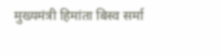मुख्यमंत्री हिमांता बिस्व सर्मा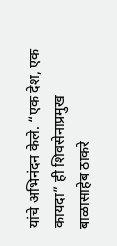यांचे अभिनंदन केले. “एक देश, एक कायदा” ही शिवसेनाप्रमुख बाळासाहेब ठाकरे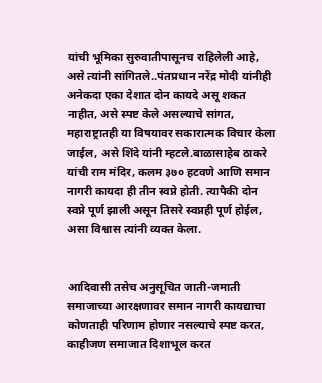यांची भूमिका सुरुवातीपासूनच राहिलेली आहे, असे त्यांनी सांगितले..पंतप्रधान नरेंद्र मोदी यांनीही अनेकदा एका देशात दोन कायदे असू शकत नाहीत, असे स्पष्ट केले असल्याचे सांगत, महाराष्ट्रातही या विषयावर सकारात्मक विचार केला जाईल, असे शिंदे यांनी म्हटले.बाळासाहेब ठाकरे यांची राम मंदिर, कलम ३७० हटवणे आणि समान नागरी कायदा ही तीन स्वप्ने होती. त्यापैकी दोन स्वप्ने पूर्ण झाली असून तिसरे स्वप्नही पूर्ण होईल, असा विश्वास त्यांनी व्यक्त केला.


आदिवासी तसेच अनुसूचित जाती-जमाती समाजाच्या आरक्षणावर समान नागरी कायद्याचा कोणताही परिणाम होणार नसल्याचे स्पष्ट करत, काहीजण समाजात दिशाभूल करत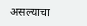असल्याचा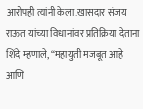आरोपही त्यांनी केला.खासदार संजय राऊत यांच्या विधानांवर प्रतिक्रिया देताना शिंदे म्हणाले, “महायुती मजबूत आहे आणि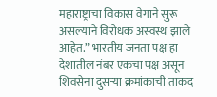महाराष्ट्राचा विकास वेगाने सुरू असल्याने विरोधक अस्वस्थ झाले आहेत.” भारतीय जनता पक्ष हा देशातील नंबर एकचा पक्ष असून शिवसेना दुसऱ्या क्रमांकाची ताकद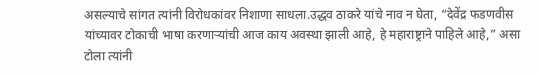असल्याचे सांगत त्यांनी विरोधकांवर निशाणा साधला.उद्धव ठाकरे यांचे नाव न घेता, “देवेंद्र फडणवीस यांच्यावर टोकाची भाषा करणाऱ्यांची आज काय अवस्था झाली आहे, हे महाराष्ट्राने पाहिले आहे,” असा टोला त्यांनी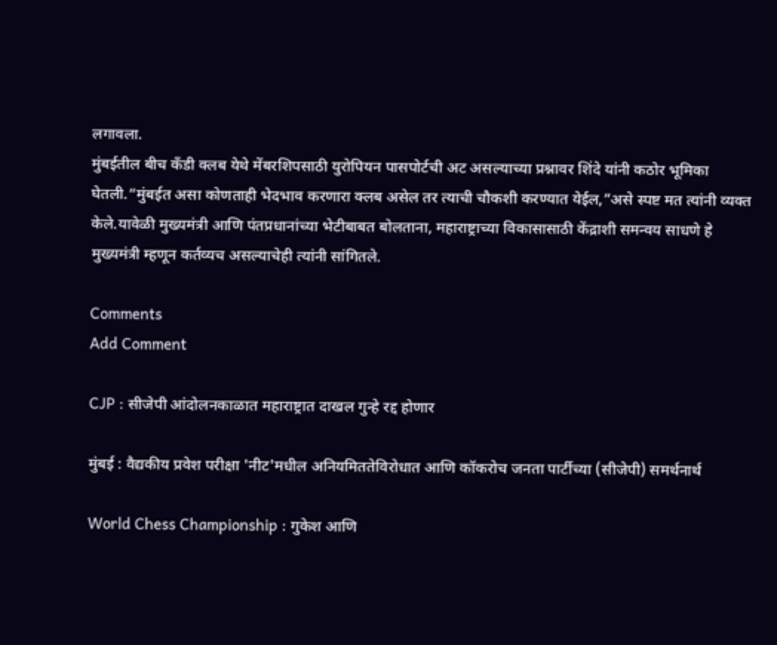लगावला.
मुंबईतील बीच कँडी क्लब येथे मेंबरशिपसाठी युरोपियन पासपोर्टची अट असल्याच्या प्रश्नावर शिंदे यांनी कठोर भूमिका घेतली.“मुंबईत असा कोणताही भेदभाव करणारा क्लब असेल तर त्याची चौकशी करण्यात येईल,”असे स्पष्ट मत त्यांनी व्यक्त केले.यावेळी मुख्यमंत्री आणि पंतप्रधानांच्या भेटीबाबत बोलताना, महाराष्ट्राच्या विकासासाठी केंद्राशी समन्वय साधणे हे मुख्यमंत्री म्हणून कर्तव्यच असल्याचेही त्यांनी सांगितले.

Comments
Add Comment

CJP : सीजेपी आंदोलनकाळात महाराष्ट्रात दाखल गुन्हे रद्द होणार

मुंबई : वैद्यकीय प्रवेश परीक्षा 'नीट'मधील अनियमिततेविरोधात आणि कॉकरोच जनता पार्टीच्या (सीजेपी) समर्थनार्थ

World Chess Championship : गुकेश आणि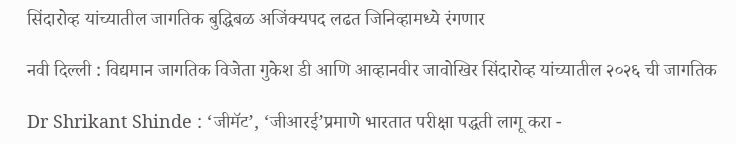सिंदारोव्ह यांच्यातील जागतिक बुद्धिबळ अजिंक्यपद लढत जिनिव्हामध्ये रंगणार

नवी दिल्ली : विद्यमान जागतिक विजेता गुकेश डी आणि आव्हानवीर जावोखिर सिंदारोव्ह यांच्यातील २०२६ ची जागतिक

Dr Shrikant Shinde : ‘जीमॅट’, ‘जीआरई’प्रमाणे भारतात परीक्षा पद्धती लागू करा -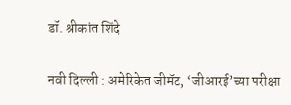डॉ. श्रीकांत शिंदे

नवी दिल्ली : अमेरिकेत जीमॅट, ‘जीआरई’च्या परीक्षा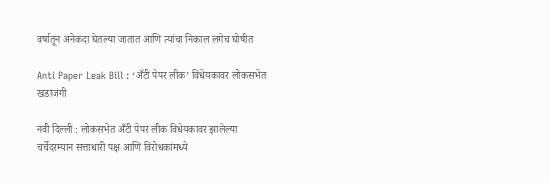वर्षातून अनेकदा घेतल्या जातात आणि त्यांचा निकाल लगेच घोषीत

Anti Paper Leak Bill : ‘अँटी पेपर लीक’ विधेयकावर लोकसभेत खडाजंगी

नवी दिल्ली : लोकसभेत अँटी पेपर लीक विधेयकावर झालेल्या चर्चेदरम्यान सत्ताधारी पक्ष आणि विरोधकांमध्ये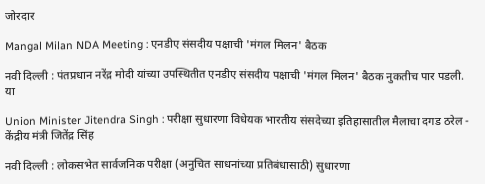जोरदार

Mangal Milan NDA Meeting : एनडीए संसदीय पक्षाची 'मंगल मिलन' बैठक

नवी दिल्ली : पंतप्रधान नरेंद्र मोदी यांच्या उपस्थितीत एनडीए संसदीय पक्षाची 'मंगल मिलन' बैठक नुकतीच पार पडली.  या

Union Minister Jitendra Singh : परीक्षा सुधारणा विधेयक भारतीय संसदेच्या इतिहासातील मैलाचा दगड ठरेल - केंद्रीय मंत्री जितेंद्र सिंह

नवी दिल्ली : लोकसभेत सार्वजनिक परीक्षा (अनुचित साधनांच्या प्रतिबंधासाठी) सुधारणा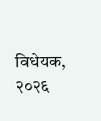विधेयक, २०२६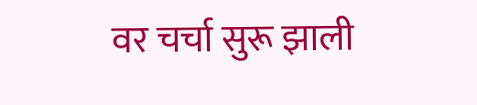वर चर्चा सुरू झाली